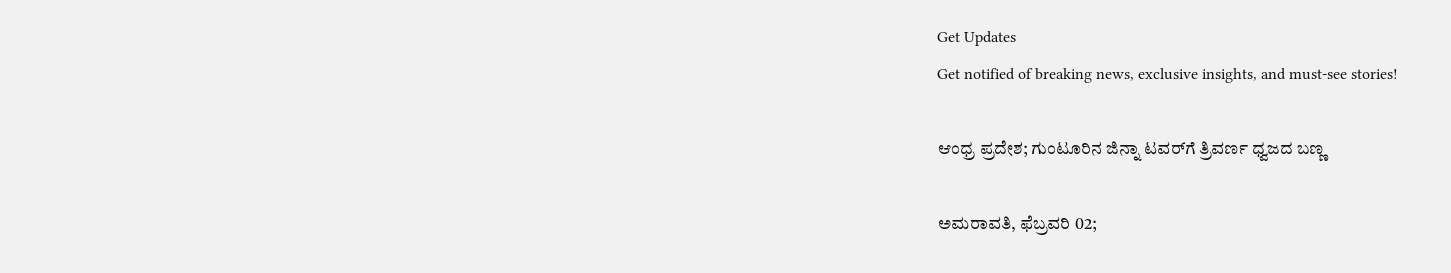Get Updates
Get notified of breaking news, exclusive insights, and must-see stories!

ಆಂಧ್ರ ಪ್ರದೇಶ; ಗುಂಟೂರಿನ ಜಿನ್ನಾ ಟವರ್‌ಗೆ ತ್ರಿವರ್ಣ ಧ್ವಜದ ಬಣ್ಣ

ಅಮರಾವತಿ, ಫೆಬ್ರವರಿ 02;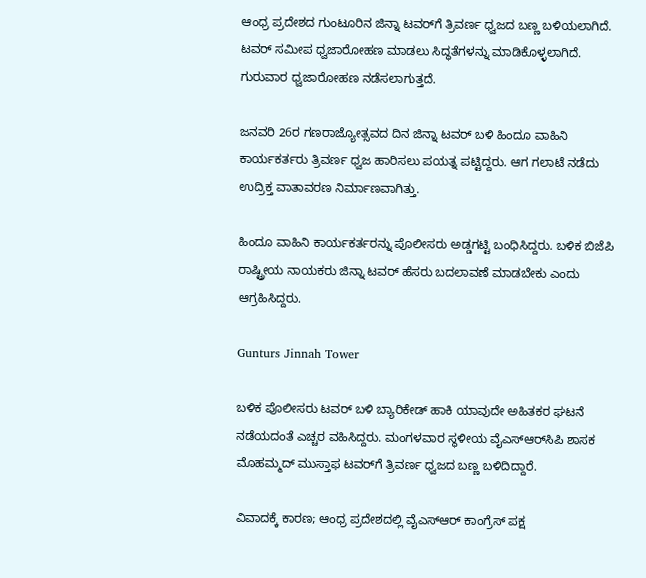ಆಂಧ್ರ ಪ್ರದೇಶದ ಗುಂಟೂರಿನ ಜಿನ್ನಾ ಟವರ್‌ಗೆ ತ್ರಿವರ್ಣ ಧ್ವಜದ ಬಣ್ಣ ಬಳಿಯಲಾಗಿದೆ. ಟವರ್ ಸಮೀಪ ಧ್ವಜಾರೋಹಣ ಮಾಡಲು ಸಿದ್ಧತೆಗಳನ್ನು ಮಾಡಿಕೊಳ್ಳಲಾಗಿದೆ. ಗುರುವಾರ ಧ್ವಜಾರೋಹಣ ನಡೆಸಲಾಗುತ್ತದೆ.

ಜನವರಿ 26ರ ಗಣರಾಜ್ಯೋತ್ಸವದ ದಿನ ಜಿನ್ನಾ ಟವರ್ ಬಳಿ ಹಿಂದೂ ವಾಹಿನಿ ಕಾರ್ಯಕರ್ತರು ತ್ರಿವರ್ಣ ಧ್ವಜ ಹಾರಿಸಲು ಪಯತ್ನ ಪಟ್ಟಿದ್ದರು. ಆಗ ಗಲಾಟೆ ನಡೆದು ಉದ್ರಿಕ್ತ ವಾತಾವರಣ ನಿರ್ಮಾಣವಾಗಿತ್ತು.

ಹಿಂದೂ ವಾಹಿನಿ ಕಾರ್ಯಕರ್ತರನ್ನು ಪೊಲೀಸರು ಅಡ್ಡಗಟ್ಟಿ ಬಂಧಿಸಿದ್ದರು. ಬಳಿಕ ಬಿಜೆಪಿ ರಾಷ್ಟ್ರೀಯ ನಾಯಕರು ಜಿನ್ನಾ ಟವರ್ ಹೆಸರು ಬದಲಾವಣೆ ಮಾಡಬೇಕು ಎಂದು ಆಗ್ರಹಿಸಿದ್ದರು.

Gunturs Jinnah Tower

ಬಳಿಕ ಪೊಲೀಸರು ಟವರ್ ಬಳಿ ಬ್ಯಾರಿಕೇಡ್ ಹಾಕಿ ಯಾವುದೇ ಅಹಿತಕರ ಘಟನೆ ನಡೆಯದಂತೆ ಎಚ್ಚರ ವಹಿಸಿದ್ದರು. ಮಂಗಳವಾರ ಸ್ಥಳೀಯ ವೈಎಸ್‌ಆರ್‌ಸಿಪಿ ಶಾಸಕ ಮೊಹಮ್ಮದ್ ಮುಸ್ತಾಫ ಟವರ್‌ಗೆ ತ್ರಿವರ್ಣ ಧ್ವಜದ ಬಣ್ಣ ಬಳಿದಿದ್ದಾರೆ.

ವಿವಾದಕ್ಕೆ ಕಾರಣ; ಆಂಧ್ರ ಪ್ರದೇಶದಲ್ಲಿ ವೈಎಸ್‌ಆರ್ ಕಾಂಗ್ರೆಸ್ ಪಕ್ಷ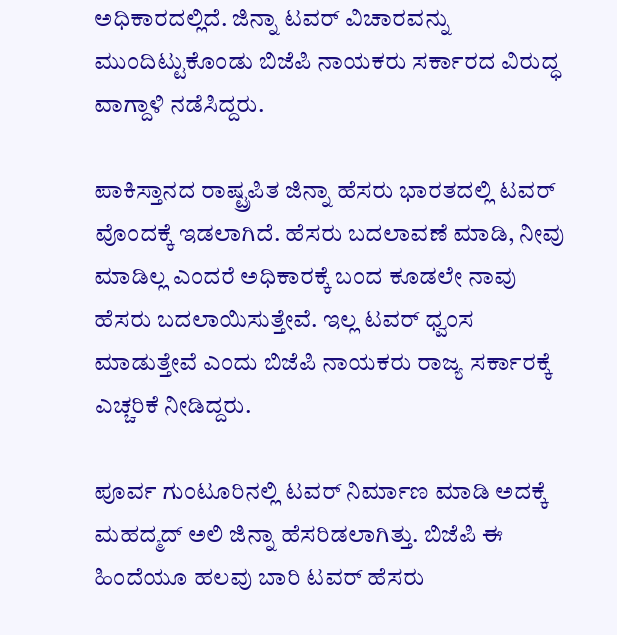ಅಧಿಕಾರದಲ್ಲಿದೆ. ಜಿನ್ನಾ ಟವರ್ ವಿಚಾರವನ್ನು ಮುಂದಿಟ್ಟುಕೊಂಡು ಬಿಜೆಪಿ ನಾಯಕರು ಸರ್ಕಾರದ ವಿರುದ್ಧ ವಾಗ್ದಾಳಿ ನಡೆಸಿದ್ದರು.

ಪಾಕಿಸ್ತಾನದ ರಾಷ್ಟ್ರಪಿತ ಜಿನ್ನಾ ಹೆಸರು ಭಾರತದಲ್ಲಿ ಟವರ್ ವೊಂದಕ್ಕೆ ಇಡಲಾಗಿದೆ. ಹೆಸರು ಬದಲಾವಣೆ ಮಾಡಿ, ನೀವು ಮಾಡಿಲ್ಲ ಎಂದರೆ ಅಧಿಕಾರಕ್ಕೆ ಬಂದ ಕೂಡಲೇ ನಾವು ಹೆಸರು ಬದಲಾಯಿಸುತ್ತೇವೆ. ಇಲ್ಲ ಟವರ್ ಧ್ವಂಸ ಮಾಡುತ್ತೇವೆ ಎಂದು ಬಿಜೆಪಿ ನಾಯಕರು ರಾಜ್ಯ ಸರ್ಕಾರಕ್ಕೆ ಎಚ್ಚರಿಕೆ ನೀಡಿದ್ದರು.

ಪೂರ್ವ ಗುಂಟೂರಿನಲ್ಲಿ ಟವರ್ ನಿರ್ಮಾಣ ಮಾಡಿ ಅದಕ್ಕೆ ಮಹದ್ಮದ್ ಅಲಿ ಜಿನ್ನಾ ಹೆಸರಿಡಲಾಗಿತ್ತು. ಬಿಜೆಪಿ ಈ ಹಿಂದೆಯೂ ಹಲವು ಬಾರಿ ಟವರ್ ಹೆಸರು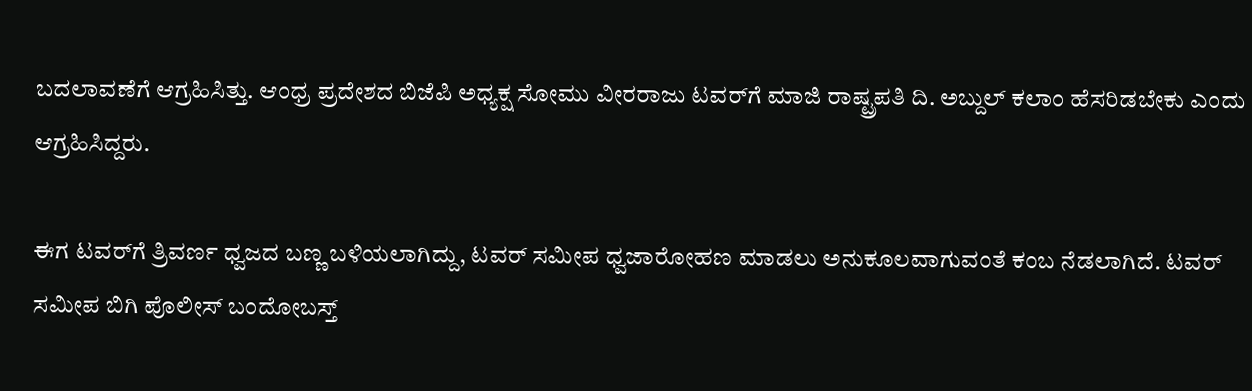ಬದಲಾವಣೆಗೆ ಆಗ್ರಹಿಸಿತ್ತು. ಆಂಧ್ರ ಪ್ರದೇಶದ ಬಿಜೆಪಿ ಅಧ್ಯಕ್ಷ ಸೋಮು ವೀರರಾಜು ಟವರ್‌ಗೆ ಮಾಜಿ ರಾಷ್ಟ್ರಪತಿ ದಿ. ಅಬ್ದುಲ್ ಕಲಾಂ ಹೆಸರಿಡಬೇಕು ಎಂದು ಆಗ್ರಹಿಸಿದ್ದರು.

ಈಗ ಟವರ್‌ಗೆ ತ್ರಿವರ್ಣ ಧ್ವಜದ ಬಣ್ಣ ಬಳಿಯಲಾಗಿದ್ದು, ಟವರ್ ಸಮೀಪ ಧ್ವಜಾರೋಹಣ ಮಾಡಲು ಅನುಕೂಲವಾಗುವಂತೆ ಕಂಬ ನೆಡಲಾಗಿದೆ. ಟವರ್ ಸಮೀಪ ಬಿಗಿ ಪೊಲೀಸ್ ಬಂದೋಬಸ್ತ್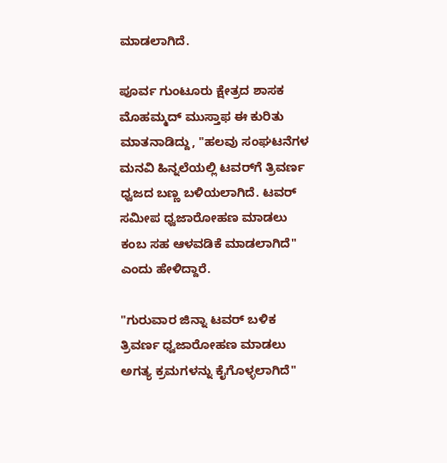ಮಾಡಲಾಗಿದೆ.

ಪೂರ್ವ ಗುಂಟೂರು ಕ್ಷೇತ್ರದ ಶಾಸಕ ಮೊಹಮ್ಮದ್ ಮುಸ್ತಾಫ ಈ ಕುರಿತು ಮಾತನಾಡಿದ್ದು, "ಹಲವು ಸಂಘಟನೆಗಳ ಮನವಿ ಹಿನ್ನಲೆಯಲ್ಲಿ ಟವರ್‌ಗೆ ತ್ರಿವರ್ಣ ಧ್ವಜದ ಬಣ್ಣ ಬಳಿಯಲಾಗಿದೆ. ಟವರ್ ಸಮೀಪ ಧ್ವಜಾರೋಹಣ ಮಾಡಲು ಕಂಬ ಸಹ ಆಳವಡಿಕೆ ಮಾಡಲಾಗಿದೆ" ಎಂದು ಹೇಳಿದ್ದಾರೆ.

"ಗುರುವಾರ ಜಿನ್ನಾ ಟವರ್ ಬಳಿಕ ತ್ರಿವರ್ಣ ಧ್ವಜಾರೋಹಣ ಮಾಡಲು ಅಗತ್ಯ ಕ್ರಮಗಳನ್ನು ಕೈಗೊಳ್ಳಲಾಗಿದೆ"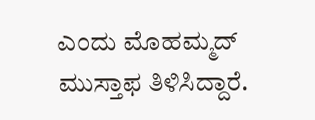ಎಂದು ಮೊಹಮ್ಮದ್ ಮುಸ್ತಾಫ ತಿಳಿಸಿದ್ದಾರೆ.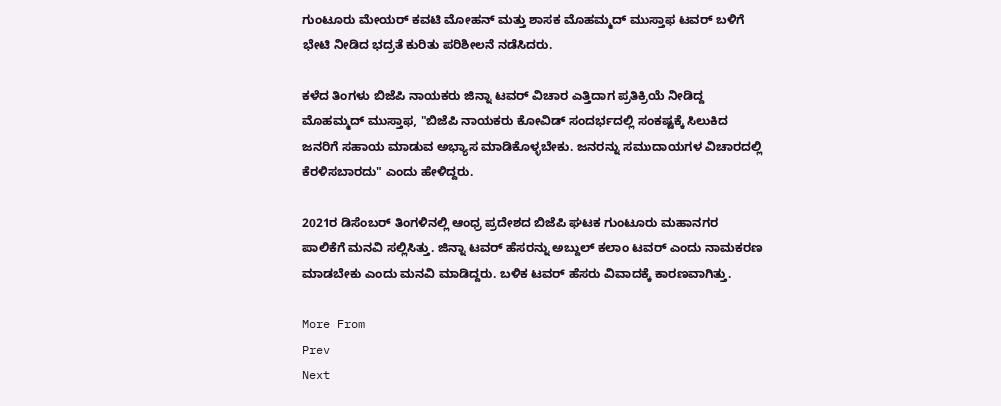ಗುಂಟೂರು ಮೇಯರ್ ಕವಟಿ ಮೋಹನ್ ಮತ್ತು ಶಾಸಕ ಮೊಹಮ್ಮದ್ ಮುಸ್ತಾಫ ಟವರ್ ಬಳಿಗೆ ಭೇಟಿ ನೀಡಿದ ಭದ್ರತೆ ಕುರಿತು ಪರಿಶೀಲನೆ ನಡೆಸಿದರು.

ಕಳೆದ ತಿಂಗಳು ಬಿಜೆಪಿ ನಾಯಕರು ಜಿನ್ನಾ ಟವರ್ ವಿಚಾರ ಎತ್ತಿದಾಗ ಪ್ರತಿಕ್ರಿಯೆ ನೀಡಿದ್ದ ಮೊಹಮ್ಮದ್ ಮುಸ್ತಾಫ, "ಬಿಜೆಪಿ ನಾಯಕರು ಕೋವಿಡ್ ಸಂದರ್ಭದಲ್ಲಿ ಸಂಕಷ್ಟಕ್ಕೆ ಸಿಲುಕಿದ ಜನರಿಗೆ ಸಹಾಯ ಮಾಡುವ ಅಭ್ಯಾಸ ಮಾಡಿಕೊಳ್ಳಬೇಕು. ಜನರನ್ನು ಸಮುದಾಯಗಳ ವಿಚಾರದಲ್ಲಿ ಕೆರಳಿಸಬಾರದು" ಎಂದು ಹೇಳಿದ್ದರು.

2021ರ ಡಿಸೆಂಬರ್ ತಿಂಗಳಿನಲ್ಲಿ ಆಂಧ್ರ ಪ್ರದೇಶದ ಬಿಜೆಪಿ ಘಟಕ ಗುಂಟೂರು ಮಹಾನಗರ ಪಾಲಿಕೆಗೆ ಮನವಿ ಸಲ್ಲಿಸಿತ್ತು. ಜಿನ್ನಾ ಟವರ್‌ ಹೆಸರನ್ನು ಅಬ್ದುಲ್ ಕಲಾಂ ಟವರ್ ಎಂದು ನಾಮಕರಣ ಮಾಡಬೇಕು ಎಂದು ಮನವಿ ಮಾಡಿದ್ದರು. ಬಳಿಕ ಟವರ್ ಹೆಸರು ವಿವಾದಕ್ಕೆ ಕಾರಣವಾಗಿತ್ತು.

More From
Prev
Next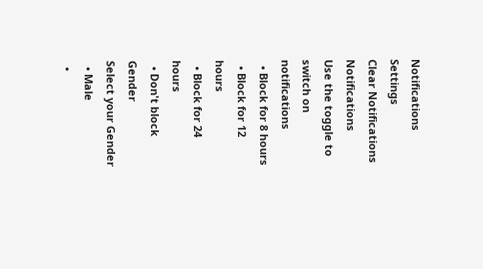Notifications
Settings
Clear Notifications
Notifications
Use the toggle to switch on notifications
  • Block for 8 hours
  • Block for 12 hours
  • Block for 24 hours
  • Don't block
Gender
Select your Gender
  • Male
  •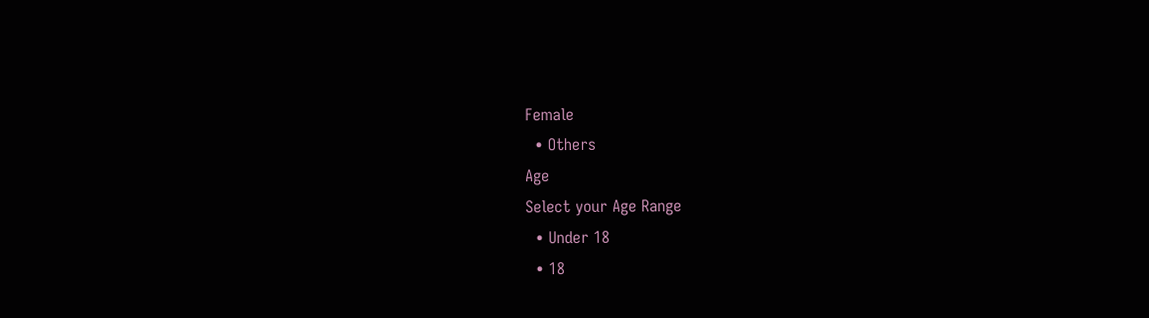Female
  • Others
Age
Select your Age Range
  • Under 18
  • 18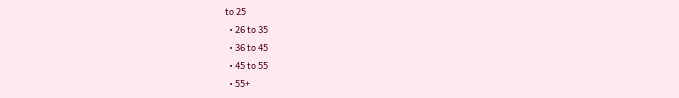to 25
  • 26 to 35
  • 36 to 45
  • 45 to 55
  • 55+